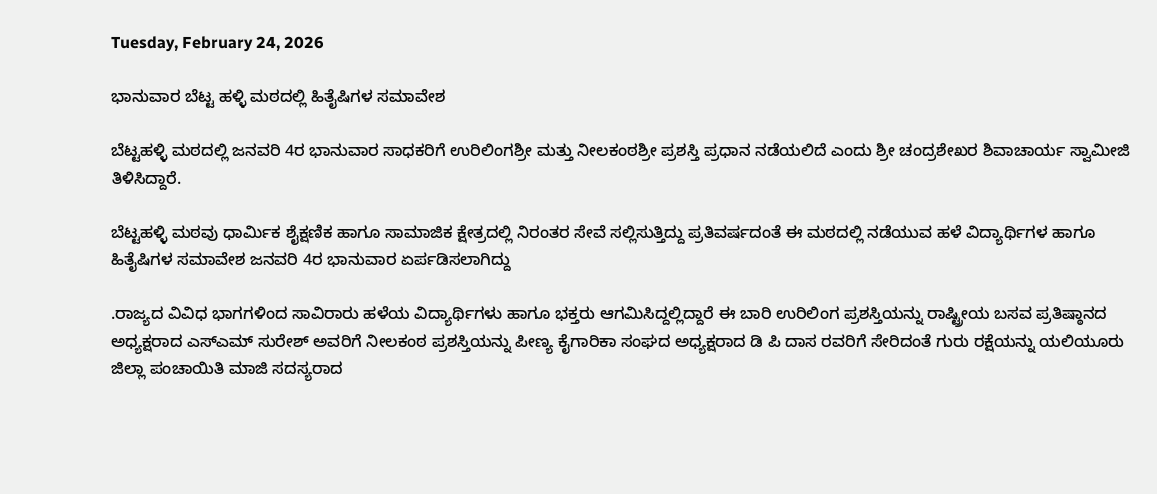Tuesday, February 24, 2026

ಭಾನುವಾರ ಬೆಟ್ಟ ಹಳ್ಳಿ ಮಠದಲ್ಲಿ ಹಿತೈಷಿಗಳ ಸಮಾವೇಶ

ಬೆಟ್ಟಹಳ್ಳಿ ಮಠದಲ್ಲಿ ಜನವರಿ 4ರ ಭಾನುವಾರ ಸಾಧಕರಿಗೆ ಉರಿಲಿಂಗಶ್ರೀ ಮತ್ತು ನೀಲಕಂಠಶ್ರೀ ಪ್ರಶಸ್ತಿ ಪ್ರಧಾನ ನಡೆಯಲಿದೆ ಎಂದು ಶ್ರೀ ಚಂದ್ರಶೇಖರ ಶಿವಾಚಾರ್ಯ ಸ್ವಾಮೀಜಿ ತಿಳಿಸಿದ್ದಾರೆ.

ಬೆಟ್ಟಹಳ್ಳಿ ಮಠವು ಧಾರ್ಮಿಕ ಶೈಕ್ಷಣಿಕ ಹಾಗೂ ಸಾಮಾಜಿಕ ಕ್ಷೇತ್ರದಲ್ಲಿ ನಿರಂತರ ಸೇವೆ ಸಲ್ಲಿಸುತ್ತಿದ್ದು ಪ್ರತಿವರ್ಷದಂತೆ ಈ ಮಠದಲ್ಲಿ ನಡೆಯುವ ಹಳೆ ವಿದ್ಯಾರ್ಥಿಗಳ ಹಾಗೂ ಹಿತೈಷಿಗಳ ಸಮಾವೇಶ ಜನವರಿ 4ರ ಭಾನುವಾರ ಏರ್ಪಡಿಸಲಾಗಿದ್ದು

.ರಾಜ್ಯದ ವಿವಿಧ ಭಾಗಗಳಿಂದ ಸಾವಿರಾರು ಹಳೆಯ ವಿದ್ಯಾರ್ಥಿಗಳು ಹಾಗೂ ಭಕ್ತರು ಆಗಮಿಸಿದ್ದಲ್ಲಿದ್ದಾರೆ ಈ ಬಾರಿ ಉರಿಲಿಂಗ ಪ್ರಶಸ್ತಿಯನ್ನು ರಾಷ್ಟ್ರೀಯ ಬಸವ ಪ್ರತಿಷ್ಠಾನದ ಅಧ್ಯಕ್ಷರಾದ ಎಸ್ಎಮ್ ಸುರೇಶ್ ಅವರಿಗೆ ನೀಲಕಂಠ ಪ್ರಶಸ್ತಿಯನ್ನು ಪೀಣ್ಯ ಕೈಗಾರಿಕಾ ಸಂಘದ ಅಧ್ಯಕ್ಷರಾದ ಡಿ ಪಿ ದಾಸ ರವರಿಗೆ ಸೇರಿದಂತೆ ಗುರು ರಕ್ಷೆಯನ್ನು ಯಲಿಯೂರು ಜಿಲ್ಲಾ ಪಂಚಾಯಿತಿ ಮಾಜಿ ಸದಸ್ಯರಾದ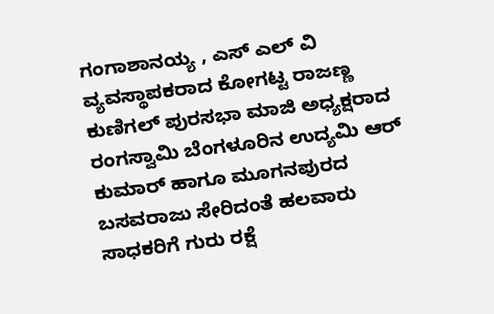ಗಂಗಾಶಾನಯ್ಯ , ಎಸ್ ಎಲ್ ವಿ ವ್ಯವಸ್ಥಾಪಕರಾದ ಕೋಗಟ್ಟ ರಾಜಣ್ಣ ಕುಣಿಗಲ್ ಪುರಸಭಾ ಮಾಜಿ ಅಧ್ಯಕ್ಷರಾದ ರಂಗಸ್ವಾಮಿ ಬೆಂಗಳೂರಿನ ಉದ್ಯಮಿ ಆರ್ ಕುಮಾರ್ ಹಾಗೂ ಮೂಗನಪುರದ ಬಸವರಾಜು ಸೇರಿದಂತೆ ಹಲವಾರು ಸಾಧಕರಿಗೆ ಗುರು ರಕ್ಷೆ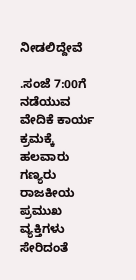ನೀಡಲಿದ್ದೇವೆ

.ಸಂಜೆ 7:00ಗೆ ನಡೆಯುವ ವೇದಿಕೆ ಕಾರ್ಯ ಕ್ರಮಕ್ಕೆ ಹಲವಾರು ಗಣ್ಯರು ರಾಜಕೀಯ ಪ್ರಮುಖ ವ್ಯಕ್ತಿಗಳು ಸೇರಿದಂತೆ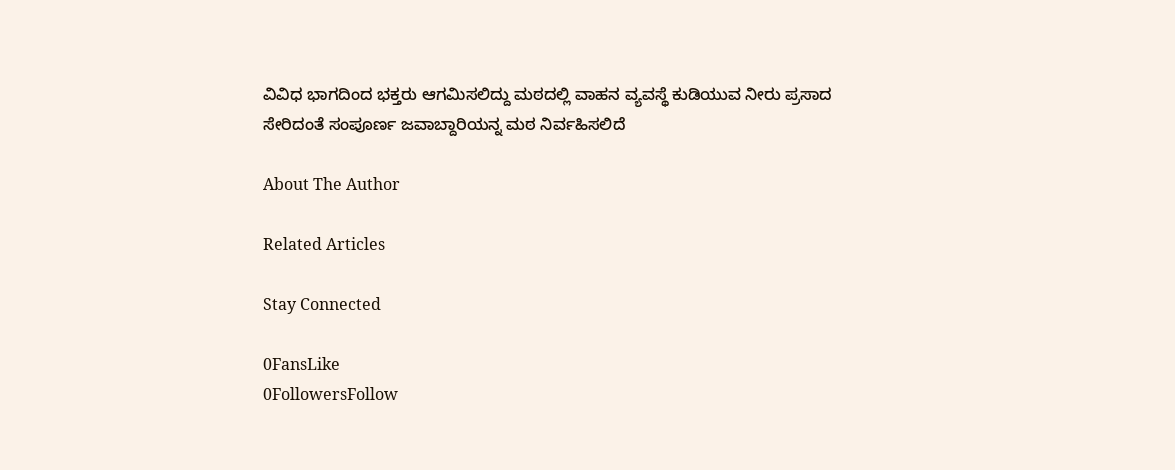ವಿವಿಧ ಭಾಗದಿಂದ ಭಕ್ತರು ಆಗಮಿಸಲಿದ್ದು ಮಠದಲ್ಲಿ ವಾಹನ ವ್ಯವಸ್ಥೆ ಕುಡಿಯುವ ನೀರು ಪ್ರಸಾದ ಸೇರಿದಂತೆ ಸಂಪೂರ್ಣ ಜವಾಬ್ದಾರಿಯನ್ನ ಮಠ ನಿರ್ವಹಿಸಲಿದೆ

About The Author

Related Articles

Stay Connected

0FansLike
0FollowersFollow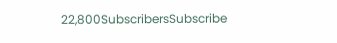22,800SubscribersSubscribe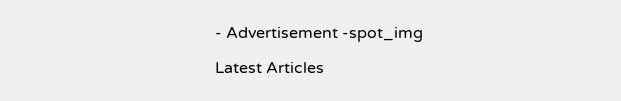- Advertisement -spot_img

Latest Articles